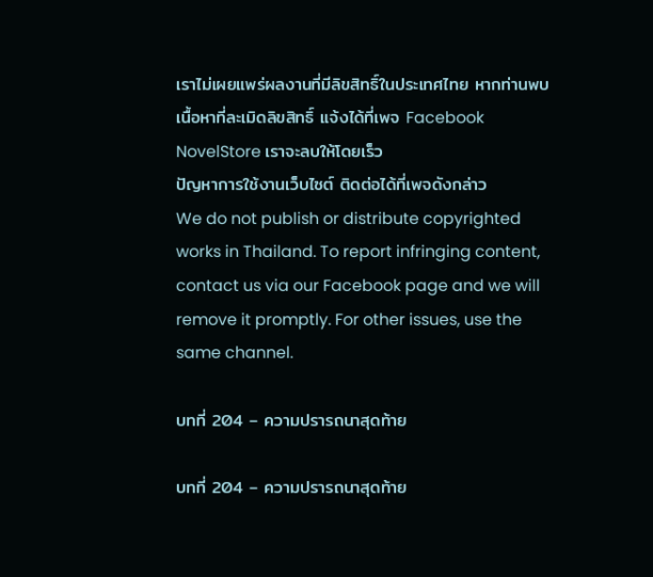เราไม่เผยแพร่ผลงานที่มีลิขสิทธิ์ในประเทศไทย หากท่านพบเนื้อหาที่ละเมิดลิขสิทธิ์ แจ้งได้ที่เพจ Facebook NovelStore เราจะลบให้โดยเร็ว
ปัญหาการใช้งานเว็บไซต์ ติดต่อได้ที่เพจดังกล่าว
We do not publish or distribute copyrighted works in Thailand. To report infringing content, contact us via our Facebook page and we will remove it promptly. For other issues, use the same channel.

บทที่ 204 – ความปรารถนาสุดท้าย

บทที่ 204 – ความปรารถนาสุดท้าย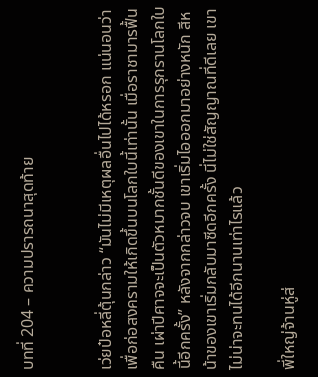บทที่ 204 – ความปรารถนาสุดท้าย


เว่ยป๋อหลี่ตุ้นกล่าว “มันไม่มีเหตุผลอื่นไปได้หรอก แน่นอนว่าเพื่อก่อสงครามให้เกิดขึ้นบนโลกใบนี้เท่านั้น เมื่อราชามารฟื้นคืน เผ่าปีศาจจะเป็นตัวหมากชั้นดีของเขาในการรุกรานโลกใบนี้อีกครั้ง” หลังจากกล่าวจบ เขาเริ่มไอออกมาอย่างหนัก สีหน้าของเขาเริ่มกลับมาซีดอีกครั้ง นี่ไม่ใช่สัญญาณที่ดีเลย เขาไม่น่าจะทนได้อีกนานเท่าไรแล้ว

พี่ใหญ่จ้านหู่ส่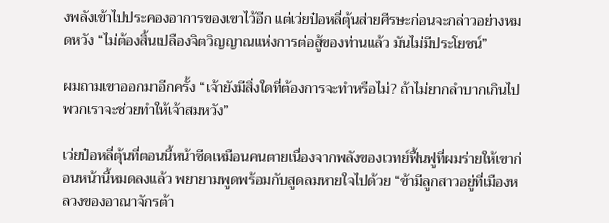งพลังเข้าไปประคองอาการของเขาไว้อีก แต่เว่ยป๋อหลี่ตุ้นส่ายศีรษะก่อนจะกล่าวอย่างหมดหวัง “ไม่ต้องสิ้นเปลืองจิตวิญญาณแห่งการต่อสู้ของท่านแล้ว มันไม่มีประโยชน์”

ผมถามเขาออกมาอีกครั้ง “เจ้ายังมีสิ่งใดที่ต้องการจะทำหรือไม่? ถ้าไม่ยากลำบากเกินไป พวกเราจะช่วยทำให้เจ้าสมหวัง”

เว่ยป๋อหลี่ตุ้นที่ตอนนี้หน้าซีดเหมือนคนตายเนื่องจากพลังของเวทย์ฟื้นฟูที่ผมร่ายให้เขาก่อนหน้านี้หมดลงแล้ว พยายามพูดพร้อมกับสูดลมหายใจไปด้วย “ข้ามีลูกสาวอยู่ที่เมืองหลวงของอาณาจักรต้า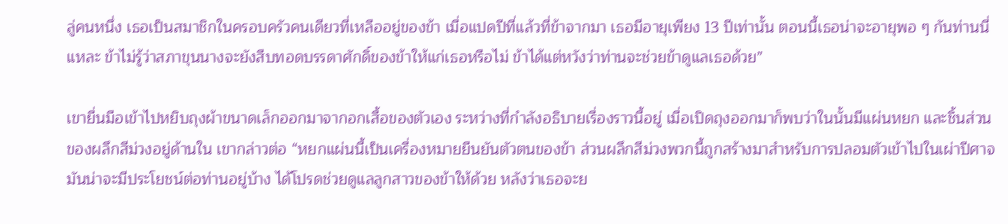ลู่คนหนึ่ง เธอเป็นสมาชิกในครอบครัวคนเดียวที่เหลืออยู่ของข้า เมื่อแปดปีที่แล้วที่ข้าจากมา เธอมีอายุเพียง 13 ปีเท่านั้น ตอนนี้เธอน่าจะอายุพอ ๆ กันท่านนี่แหละ ข้าไม่รู้ว่าสภาขุนนางจะยังสืบทอดบรรดาศักดิ์ของข้าให้แก่เธอหรือไม่ ข้าได้แต่หวังว่าท่านจะช่วยข้าดูแลเธอด้วย”

เขายื่นมือเข้าไปหยิบถุงผ้าขนาดเล็กออกมาจากอกเสื้อของตัวเอง ระหว่างที่กำลังอธิบายเรื่องราวนี้อยู่ เมื่อเปิดถุงออกมาก็พบว่าในนั้นมีแผ่นหยก และชิ้นส่วนของผลึกสีม่วงอยู่ด้านใน เขากล่าวต่อ “หยกแผ่นนี้เป็นเครื่องหมายยืนยันตัวตนของข้า ส่วนผลึกสีม่วงพวกนี้ถูกสร้างมาสำหรับการปลอมตัวเข้าไปในเผ่าปีศาจ มันน่าจะมีประโยชน์ต่อท่านอยู่บ้าง ได้โปรดช่วยดูแลลูกสาวของข้าให้ด้วย หลังว่าเธอจะย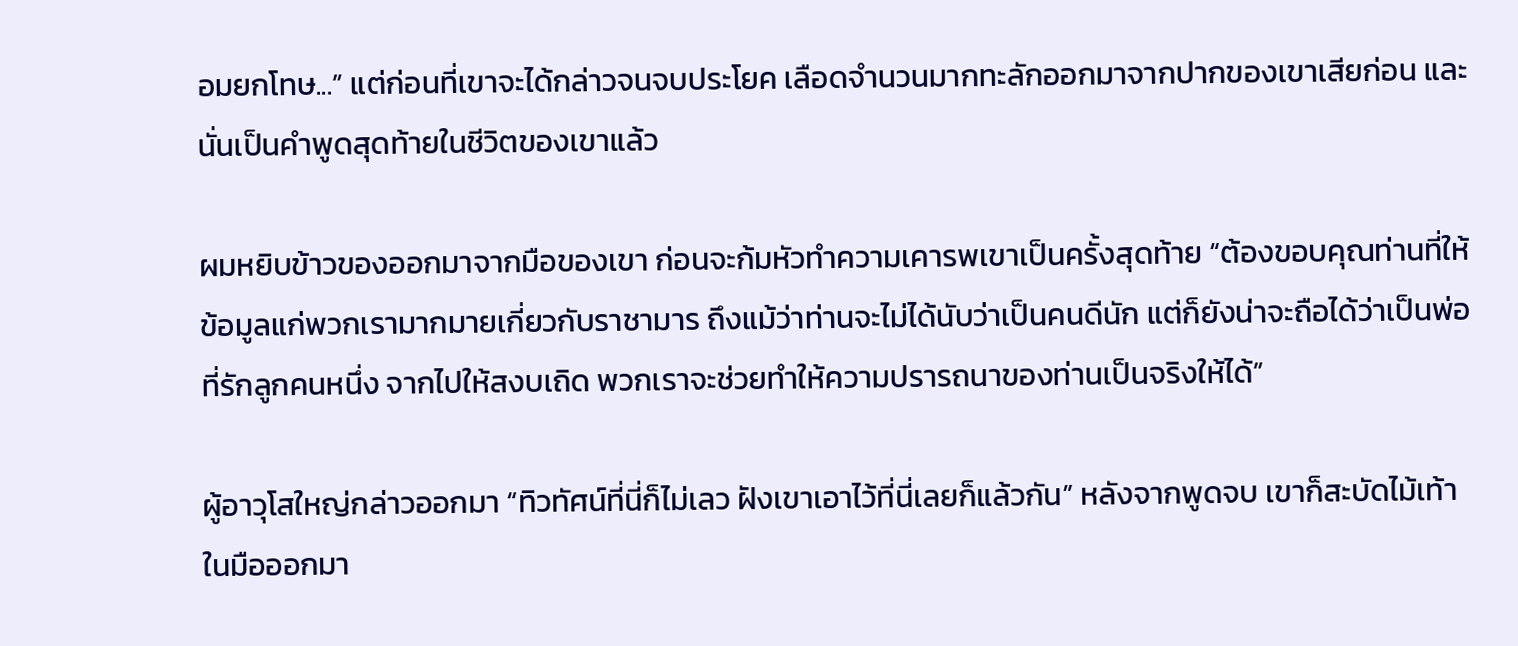อมยกโทษ...” แต่ก่อนที่เขาจะได้กล่าวจนจบประโยค เลือดจำนวนมากทะลักออกมาจากปากของเขาเสียก่อน และนั่นเป็นคำพูดสุดท้ายในชีวิตของเขาแล้ว

ผมหยิบข้าวของออกมาจากมือของเขา ก่อนจะก้มหัวทำความเคารพเขาเป็นครั้งสุดท้าย “ต้องขอบคุณท่านที่ให้ข้อมูลแก่พวกเรามากมายเกี่ยวกับราชามาร ถึงแม้ว่าท่านจะไม่ได้นับว่าเป็นคนดีนัก แต่ก็ยังน่าจะถือได้ว่าเป็นพ่อที่รักลูกคนหนึ่ง จากไปให้สงบเถิด พวกเราจะช่วยทำให้ความปรารถนาของท่านเป็นจริงให้ได้”

ผู้อาวุโสใหญ่กล่าวออกมา “ทิวทัศน์ที่นี่ก็ไม่เลว ฝังเขาเอาไว้ที่นี่เลยก็แล้วกัน” หลังจากพูดจบ เขาก็สะบัดไม้เท้าในมือออกมา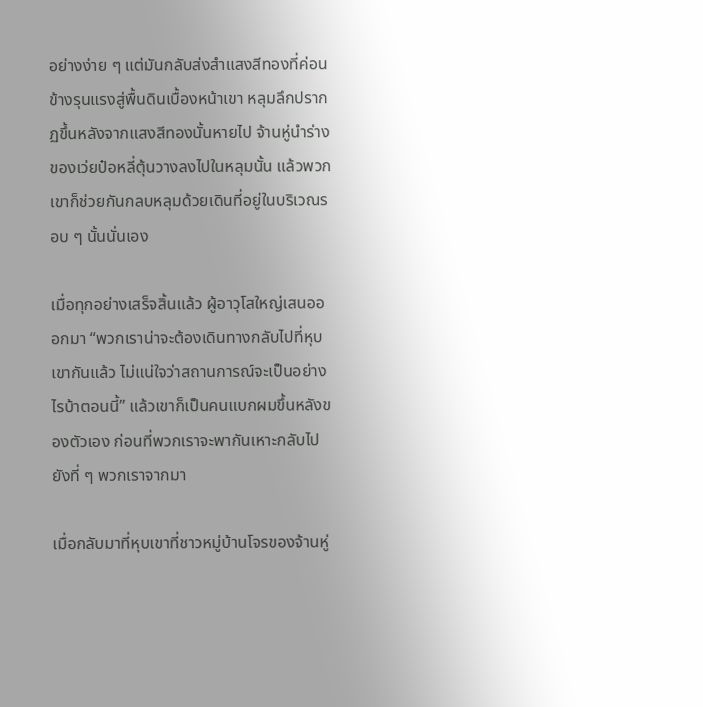อย่างง่าย ๆ แต่มันกลับส่งสำแสงสีทองที่ค่อนข้างรุนแรงสู่พื้นดินเบื้องหน้าเขา หลุมลึกปรากฏขึ้นหลังจากแสงสีทองนั้นหายไป จ้านหู่นำร่างของเว่ยป๋อหลี่ตุ้นวางลงไปในหลุมนั้น แล้วพวกเขาก็ช่วยกันกลบหลุมด้วยเดินที่อยู่ในบริเวณรอบ ๆ นั้นนั่นเอง

เมื่อทุกอย่างเสร็จสิ้นแล้ว ผู้อาวุโสใหญ่เสนอออกมา “พวกเราน่าจะต้องเดินทางกลับไปที่หุบเขากันแล้ว ไม่แน่ใจว่าสถานการณ์จะเป็นอย่างไรบ้าตอนนี้” แล้วเขาก็เป็นคนแบกผมขึ้นหลังของตัวเอง ก่อนที่พวกเราจะพากันเหาะกลับไปยังที่ ๆ พวกเราจากมา

เมื่อกลับมาที่หุบเขาที่ชาวหมู่บ้านโจรของจ้านหู่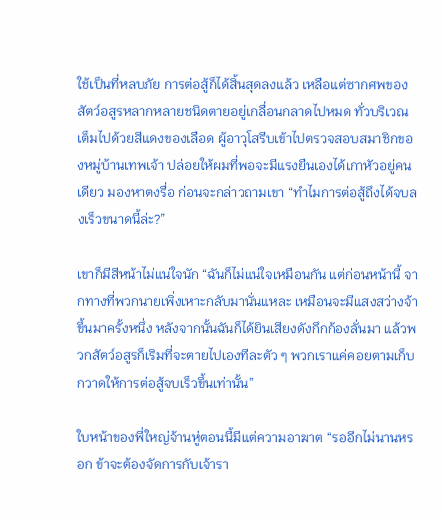ใช้เป็นที่หลบภัย การต่อสู้ก็ได้สิ้นสุดลงแล้ว เหลือแต่ซากศพของสัตว์อสูรหลากหลายชนิดตายอยู่เกลื่อนกลาดไปหมด ทั่วบริเวณเต็มไปด้วยสีแดงของเลือด ผู้อาวุโสรีบเข้าไปตรวจสอบสมาชิกของหมู่บ้านเทพเจ้า ปล่อยให้ผมที่พอจะมีแรงยืนเองได้เกาหัวอยู่คนเดียว มองหาตงรื่อ ก่อนจะกล่าวถามเขา “ทำไมการต่อสู้ถึงได้จบลงเร็วขนาดนี้ล่ะ?”

เขาก็มีสีหน้าไม่แน่ใจนัก “ฉันก็ไม่แน่ใจเหมือนกัน แต่ก่อนหน้านี้ จากทางที่พวกนายเพิ่งเหาะกลับมานั่นแหละ เหมือนจะมีแสงสว่างจ้าขึ้นมาครั้งหนึ่ง หลังจากนั้นฉันก็ได้ยินเสียงดังกึกก้องลั่นมา แล้วพวกสัตว์อสูรก็เริมที่จะตายไปเองทีละตัว ๆ พวกเราแค่คอยตามเก็บกวาดให้การต่อสู้จบเร็วขึ้นเท่านั้น”

ใบหน้าของพี่ใหญ่จ้านหู่ตอนนี้มีแต่ความอาฆาต “รออีกไม่นานหรอก ข้าจะต้องจัดการกับเจ้ารา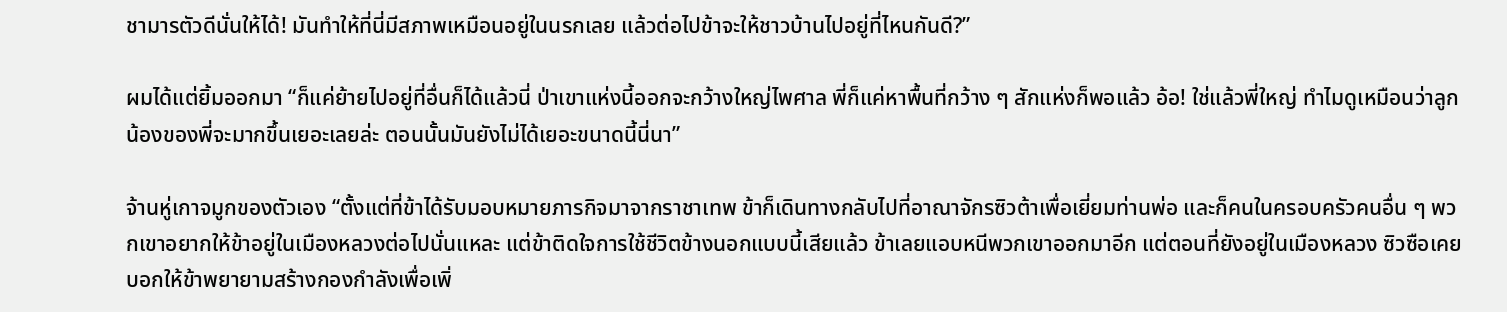ชามารตัวดีนั่นให้ได้! มันทำให้ที่นี่มีสภาพเหมือนอยู่ในนรกเลย แล้วต่อไปข้าจะให้ชาวบ้านไปอยู่ที่ไหนกันดี?”

ผมได้แต่ยิ้มออกมา “ก็แค่ย้ายไปอยู่ที่อื่นก็ได้แล้วนี่ ป่าเขาแห่งนี้ออกจะกว้างใหญ่ไพศาล พี่ก็แค่หาพื้นที่กว้าง ๆ สักแห่งก็พอแล้ว อ้อ! ใช่แล้วพี่ใหญ่ ทำไมดูเหมือนว่าลูกน้องของพี่จะมากขึ้นเยอะเลยล่ะ ตอนนั้นมันยังไม่ได้เยอะขนาดนี้นี่นา”

จ้านหู่เกาจมูกของตัวเอง “ตั้งแต่ที่ข้าได้รับมอบหมายภารกิจมาจากราชาเทพ ข้าก็เดินทางกลับไปที่อาณาจักรซิวต้าเพื่อเยี่ยมท่านพ่อ และก็คนในครอบครัวคนอื่น ๆ พวกเขาอยากให้ข้าอยู่ในเมืองหลวงต่อไปนั่นแหละ แต่ข้าติดใจการใช้ชีวิตข้างนอกแบบนี้เสียแล้ว ข้าเลยแอบหนีพวกเขาออกมาอีก แต่ตอนที่ยังอยู่ในเมืองหลวง ซิวซือเคยบอกให้ข้าพยายามสร้างกองกำลังเพื่อเพิ่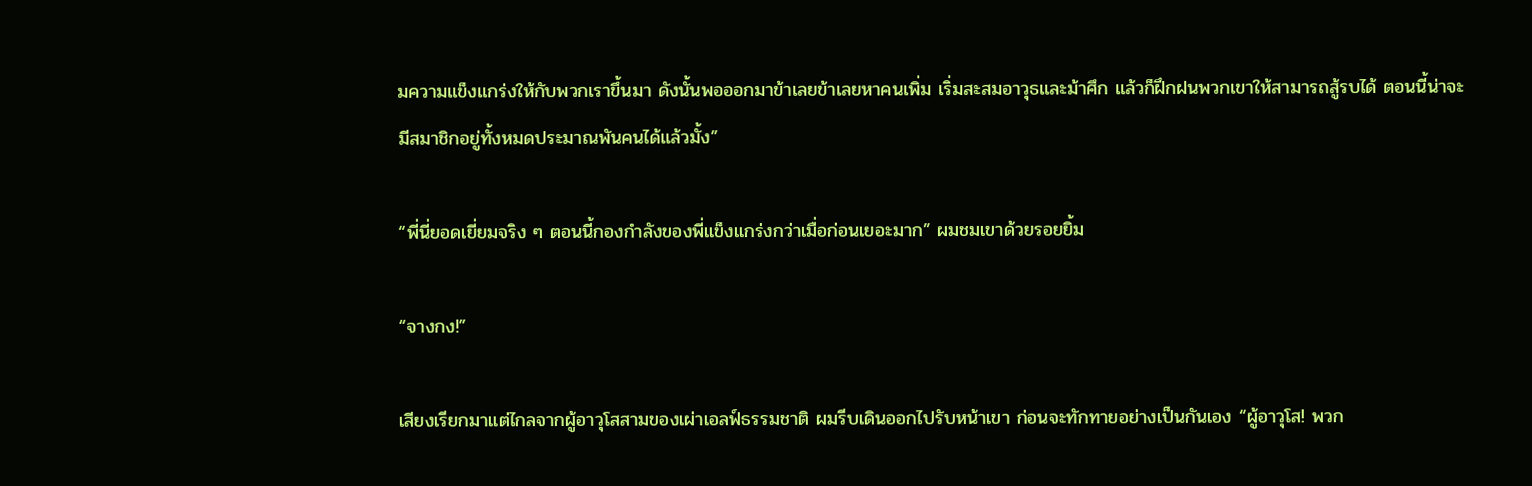มความแข็งแกร่งให้กับพวกเราขึ้นมา ดังนั้นพอออกมาข้าเลยข้าเลยหาคนเพิ่ม เริ่มสะสมอาวุธและม้าศึก แล้วก็ฝึกฝนพวกเขาให้สามารถสู้รบได้ ตอนนี้น่าจะมีสมาชิกอยู่ทั้งหมดประมาณพันคนได้แล้วมั้ง”

“พี่นี่ยอดเยี่ยมจริง ๆ ตอนนี้กองกำลังของพี่แข็งแกร่งกว่าเมื่อก่อนเยอะมาก” ผมชมเขาด้วยรอยยิ้ม

“จางกง!”

เสียงเรียกมาแต่ไกลจากผู้อาวุโสสามของเผ่าเอลฟ์ธรรมชาติ ผมรีบเดินออกไปรับหน้าเขา ก่อนจะทักทายอย่างเป็นกันเอง “ผู้อาวุโส! พวก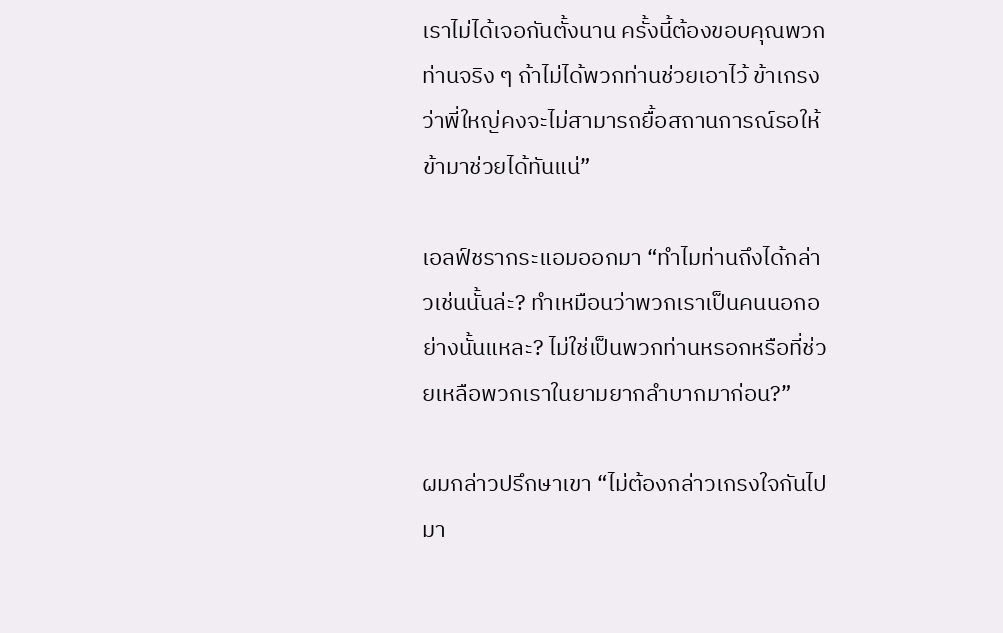เราไม่ได้เจอกันตั้งนาน ครั้งนี้ต้องขอบคุณพวกท่านจริง ๆ ถ้าไม่ได้พวกท่านช่วยเอาไว้ ข้าเกรงว่าพี่ใหญ่คงจะไม่สามารถยื้อสถานการณ์รอให้ข้ามาช่วยได้ทันแน่”

เอลฟ์ชรากระแอมออกมา “ทำไมท่านถึงได้กล่าวเช่นนั้นล่ะ? ทำเหมือนว่าพวกเราเป็นคนนอกอย่างนั้นแหละ? ไม่ใช่เป็นพวกท่านหรอกหรือที่ช่วยเหลือพวกเราในยามยากลำบากมาก่อน?”

ผมกล่าวปรึกษาเขา “ไม่ต้องกล่าวเกรงใจกันไปมา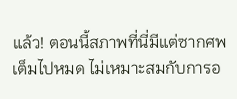แล้ว! ตอนนี้สภาพที่นี่มีแต่ซากศพเต็มไปหมด ไม่เหมาะสมกับการอ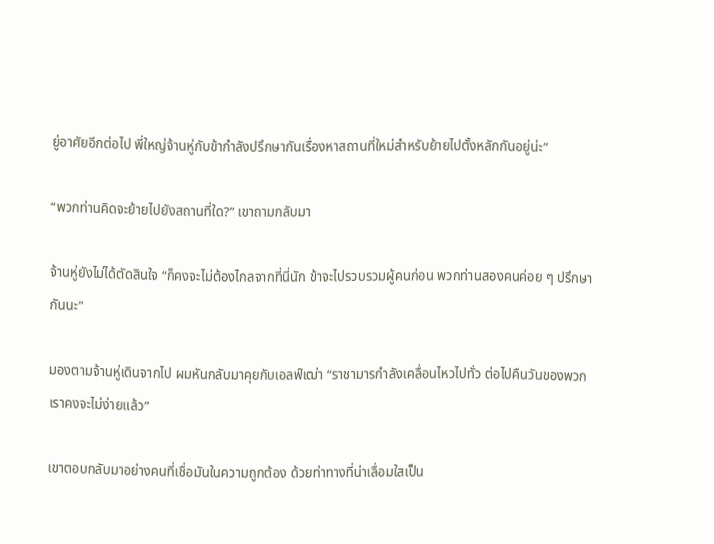ยู่อาศัยอีกต่อไป พี่ใหญ่จ้านหู่กับข้ากำลังปรึกษากันเรื่องหาสถานที่ใหม่สำหรับย้ายไปตั้งหลักกันอยู่น่ะ”

“พวกท่านคิดจะย้ายไปยังสถานที่ใด?” เขาถามกลับมา

จ้านหู่ยังไม่ได้ตัดสินใจ “ก็คงจะไม่ต้องไกลจากที่นี่นัก ข้าจะไปรวบรวมผู้คนก่อน พวกท่านสองคนค่อย ๆ ปรึกษากันนะ”

มองตามจ้านหู่เดินจากไป ผมหันกลับมาคุยกับเอลฟ์เฒ่า “ราชามารกำลังเคลื่อนไหวไปทั่ว ต่อไปคืนวันของพวกเราคงจะไม่ง่ายแล้ว”

เขาตอบกลับมาอย่างคนที่เชื่อมันในความถูกต้อง ด้วยท่าทางที่น่าเลื่อมใสเป็น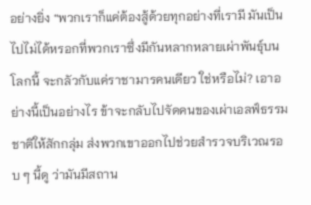อย่างยิ่ง “พวกเราก็แค่ต้องสู้ด้วยทุกอย่างที่เรามี มันเป็นไปไม่ได้หรอกที่พวกเราซึ่งมีกันหลากหลายเผ่าพันธุ์บนโลกนี้ จะกลัวกับแค่ราชามารคนเดียว ใช่หรือไม่? เอาอย่างนี้เป็นอย่างไร ข้าจะกลับไปจัดคนของเผ่าเอลฟ์ธรรมชาติให้สักกลุ่ม ส่งพวกเขาออกไปช่วยสำรวจบริเวณรอบ ๆ นี้ดู ว่ามันมีสถาน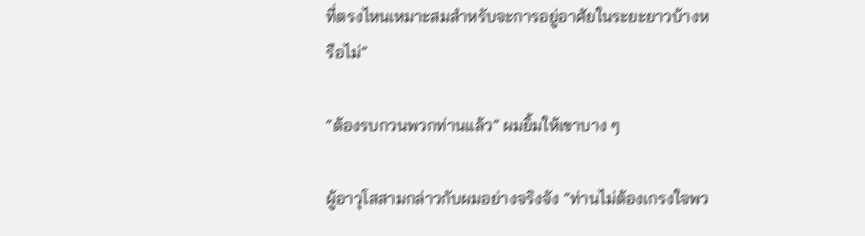ที่ตรงไหนเหมาะสมสำหรับจะการอยู่อาศัยในระยะยาวบ้างหรือไม่”

“ต้องรบกวนพวกท่านแล้ว” ผมยิ้มให้เขาบาง ๆ

ผู้อาวุโสสามกล่าวกับผมอย่างจริงจัง “ท่านไม่ต้องเกรงใจพว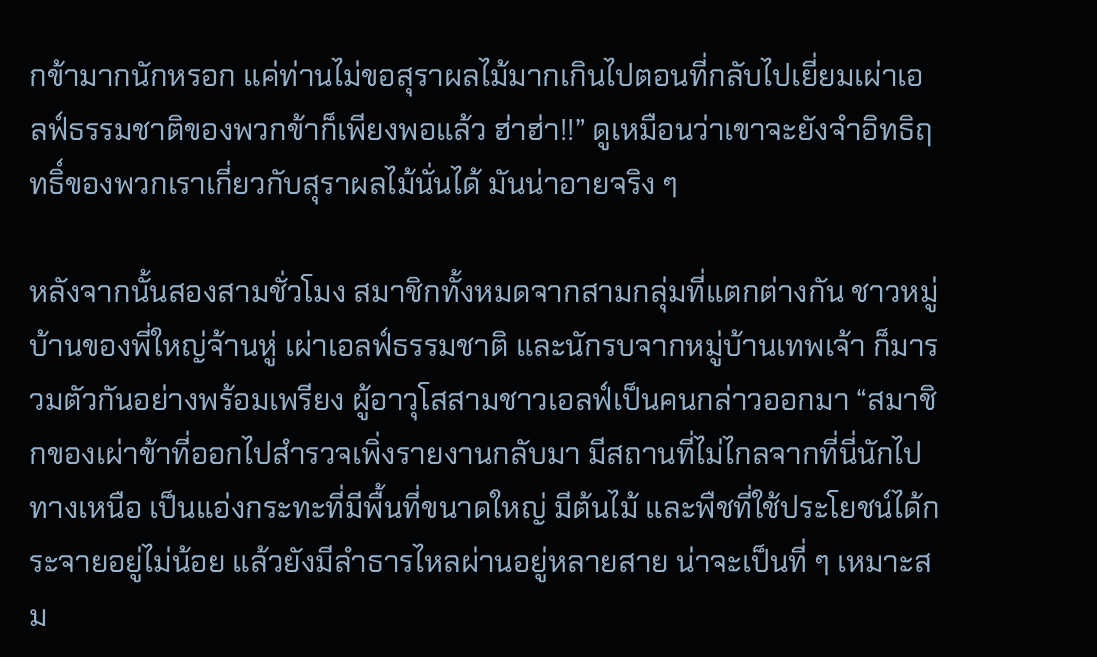กข้ามากนักหรอก แค่ท่านไม่ขอสุราผลไม้มากเกินไปตอนที่กลับไปเยี่ยมเผ่าเอลฟ์ธรรมชาติของพวกข้าก็เพียงพอแล้ว ฮ่าฮ่า!!” ดูเหมือนว่าเขาจะยังจำอิทธิฤทธิ์ของพวกเราเกี่ยวกับสุราผลไม้นั่นได้ มันน่าอายจริง ๆ

หลังจากนั้นสองสามชั่วโมง สมาชิกทั้งหมดจากสามกลุ่มที่แตกต่างกัน ชาวหมู่บ้านของพี่ใหญ่จ้านหู่ เผ่าเอลฟ์ธรรมชาติ และนักรบจากหมู่บ้านเทพเจ้า ก็มารวมตัวกันอย่างพร้อมเพรียง ผู้อาวุโสสามชาวเอลฟ์เป็นคนกล่าวออกมา “สมาชิกของเผ่าข้าที่ออกไปสำรวจเพิ่งรายงานกลับมา มีสถานที่ไม่ไกลจากที่นี่นักไปทางเหนือ เป็นแอ่งกระทะที่มีพื้นที่ขนาดใหญ่ มีต้นไม้ และพืชที่ใช้ประโยชน์ได้กระจายอยู่ไม่น้อย แล้วยังมีลำธารไหลผ่านอยู่หลายสาย น่าจะเป็นที่ ๆ เหมาะสม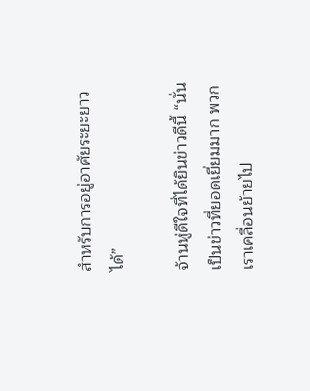สำหรับการอยู่อาศัยระยะยาวได้”

จ้านหู่ดีใจที่ได้ยินข่าวดีนี้ “นั่นเป็นข่าวที่ยอดเยี่ยมมาก พวกเราเคลื่อนย้ายไป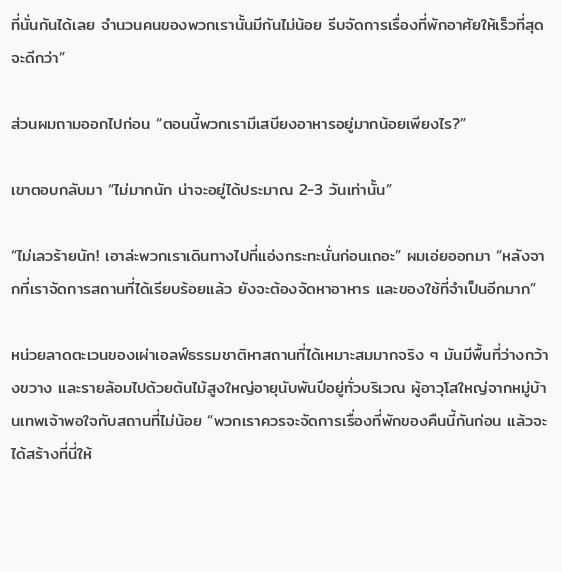ที่นั่นกันได้เลย จำนวนคนของพวกเรานั้นมีกันไม่น้อย รีบจัดการเรื่องที่พักอาศัยให้เร็วที่สุดจะดีกว่า”

ส่วนผมถามออกไปก่อน “ตอนนี้พวกเรามีเสบียงอาหารอยู่มากน้อยเพียงไร?”

เขาตอบกลับมา “ไม่มากนัก น่าจะอยู่ได้ประมาณ 2-3 วันเท่านั้น”

“ไม่เลวร้ายนัก! เอาล่ะพวกเราเดินทางไปที่แอ่งกระทะนั่นก่อนเถอะ” ผมเอ่ยออกมา “หลังจากที่เราจัดการสถานที่ได้เรียบร้อยแล้ว ยังจะต้องจัดหาอาหาร และของใช้ที่จำเป็นอีกมาก”

หน่วยลาดตะเวนของเผ่าเอลฟ์ธรรมชาติหาสถานที่ได้เหมาะสมมากจริง ๆ มันมีพื้นที่ว่างกว้างขวาง และรายล้อมไปด้วยต้นไม้สูงใหญ่อายุนับพันปีอยู่ทั่วบริเวณ ผู้อาวุโสใหญ่จากหมู่บ้านเทพเจ้าพอใจกับสถานที่ไม่น้อย “พวกเราควรจะจัดการเรื่องที่พักของคืนนี้กันก่อน แล้วจะได้สร้างที่นี่ให้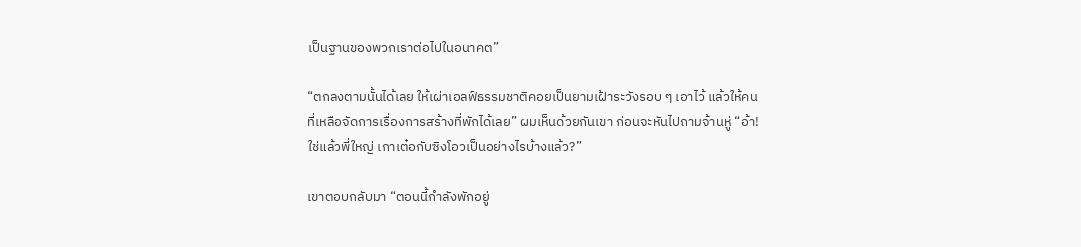เป็นฐานของพวกเราต่อไปในอนาคต”

“ตกลงตามนั้นได้เลย ให้เผ่าเอลฟ์ธรรมชาติคอยเป็นยามเฝ้าระวังรอบ ๆ เอาไว้ แล้วให้คนที่เหลือจัดการเรื่องการสร้างที่พักได้เลย” ผมเห็นด้วยกันเขา ก่อนจะหันไปถามจ้านหู่ “อ้า! ใช่แล้วพี่ใหญ่ เกาเต๋อกับซิงโอวเป็นอย่างไรบ้างแล้ว?”

เขาตอบกลับมา “ตอนนี้กำลังพักอยู่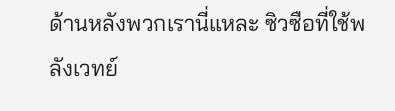ด้านหลังพวกเรานี่แหละ ซิวซือที่ใช้พลังเวทย์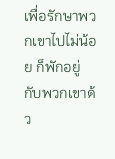เพื่อรักษาพวกเขาไปไม่น้อย ก็พักอยู่กับพวกเขาด้ว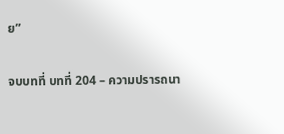ย”

จบบทที่ บทที่ 204 – ความปรารถนา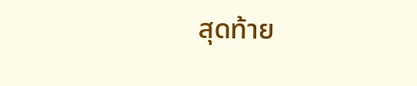สุดท้าย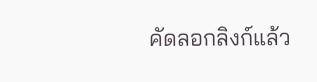คัดลอกลิงก์แล้ว